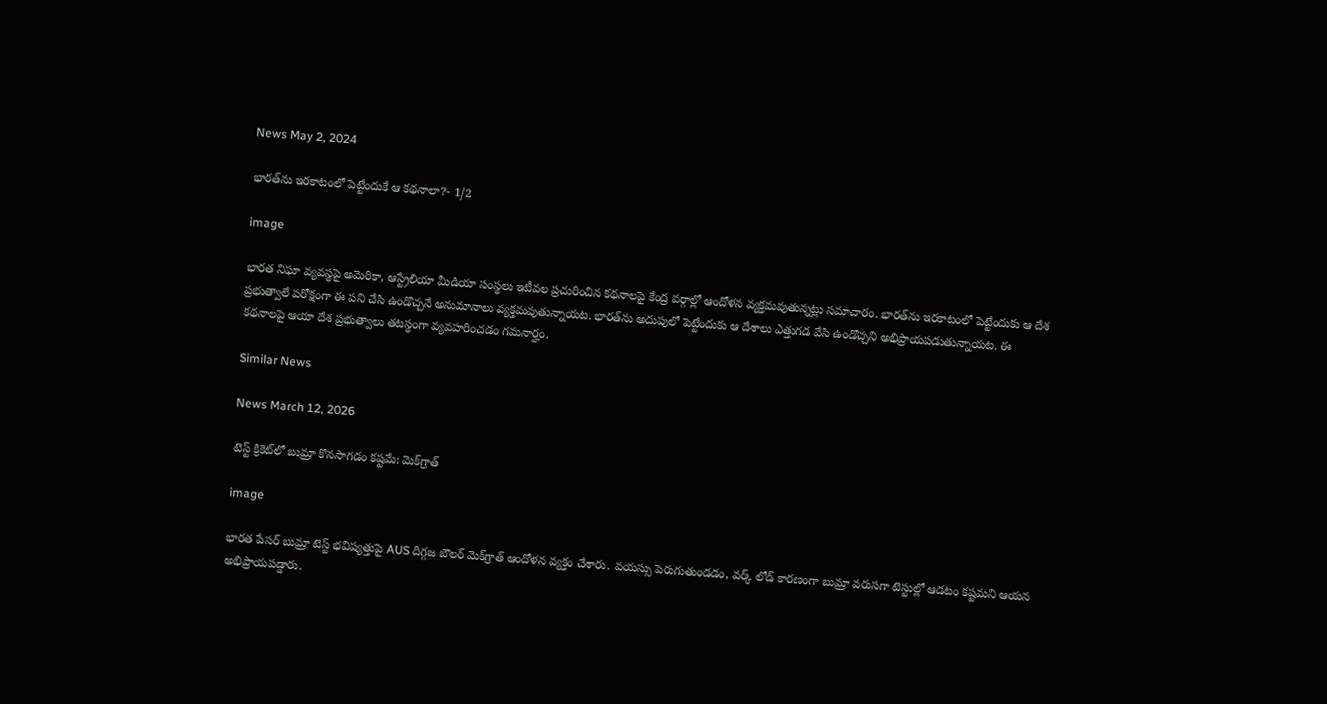News May 2, 2024

భారత్‌ను ఇరకాటంలో పెట్టేందుకే ఆ కథనాలా?- 1/2

image

భారత నిఘా వ్యవస్థపై అమెరికా, ఆస్ట్రేలియా మీడియా సంస్థలు ఇటీవల ప్రచురించిన కథనాలపై కేంద్ర వర్గాల్లో ఆందోళన వ్యక్తమవుతున్నట్లు సమాచారం. భారత్‌‌ను ఇరకాటంలో పెట్టేందుకు ఆ దేశ ప్రభుత్వాలే పరోక్షంగా ఈ పని చేసి ఉండొచ్చనే అనుమానాలు వ్యక్తమవుతున్నాయట. భారత్‌ను అదుపులో పెట్టేందుకు ఆ దేశాలు ఎత్తుగడ వేసి ఉండొచ్చని అభిప్రాయపడుతున్నాయట. ఈ కథనాలపై ఆయా దేశ ప్రభుత్వాలు తటస్థంగా వ్యవహరించడం గమనార్హం.

Similar News

News March 12, 2026

టెస్ట్ క్రికెట్‌లో బుమ్రా కొనసాగడం కష్టమే: మెక్‌గ్రాత్

image

భారత పేసర్ బుమ్రా టెస్ట్ భవిష్యత్తుపై AUS దిగ్గజ బౌలర్ మెక్‌గ్రాత్ ఆందోళన వ్యక్తం చేశారు. వయస్సు పెరుగుతుండడం, వర్క్ లోడ్ కారణంగా బుమ్రా వరుసగా టెస్టుల్లో ఆడటం కష్టమని ఆయన అభిప్రాయపడ్డారు.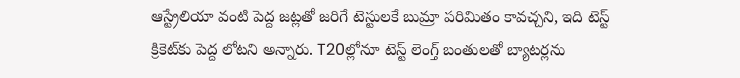ఆస్ట్రేలియా వంటి పెద్ద జట్లతో జరిగే టెస్టులకే బుమ్రా పరిమితం కావచ్చని, ఇది టెస్ట్ క్రికెట్‌కు పెద్ద లోటని అన్నారు. T20ల్లోనూ టెస్ట్ లెంగ్త్ బంతులతో బ్యాటర్లను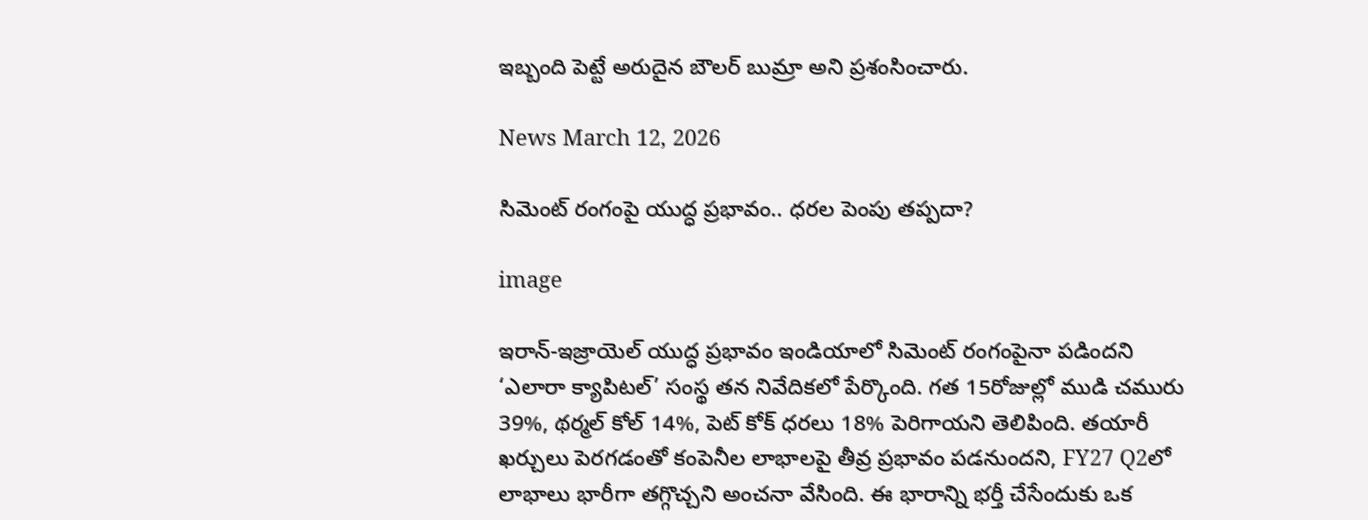ఇబ్బంది పెట్టే అరుదైన బౌలర్ బుమ్రా అని ప్రశంసించారు.

News March 12, 2026

సిమెంట్ రంగంపై యుద్ధ ప్రభావం.. ధరల పెంపు తప్పదా?

image

ఇరాన్-ఇజ్రాయెల్ యుద్ధ ప్రభావం ఇండియాలో సిమెంట్ రంగంపైనా పడిందని ‘ఎలారా క్యాపిటల్’ సంస్థ తన నివేదికలో పేర్కొంది. గత 15రోజుల్లో ముడి చమురు 39%, థర్మల్ కోల్ 14%, పెట్ కోక్ ధరలు 18% పెరిగాయని తెలిపింది. తయారీ ఖర్చులు పెరగడంతో కంపెనీల లాభాలపై తీవ్ర ప్రభావం పడనుందని, FY27 Q2లో లాభాలు భారీగా తగ్గొచ్చని అంచనా వేసింది. ఈ భారాన్ని భర్తీ చేసేందుకు ఒక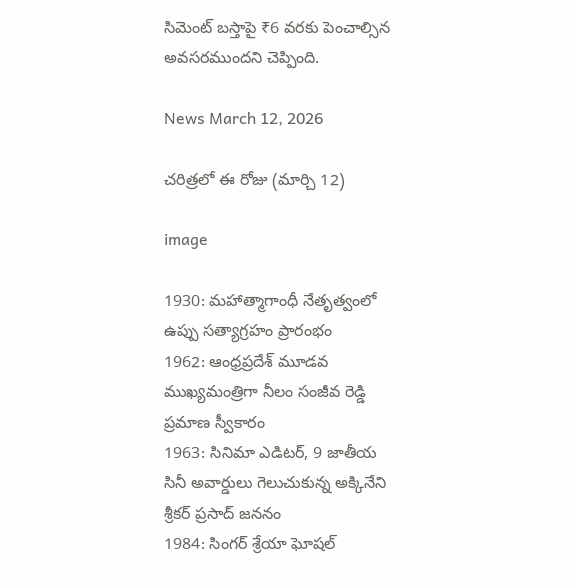సిమెంట్ బస్తాపై ₹6 వరకు పెంచాల్సిన అవసరముందని చెప్పింది.

News March 12, 2026

చరిత్రలో ఈ రోజు (మార్చి 12)

image

1930: మహాత్మాగాంధీ నేతృత్వంలో ఉప్పు సత్యాగ్రహం ప్రారంభం
1962: ఆంధ్రప్రదేశ్ మూడవ ముఖ్యమంత్రిగా నీలం సంజీవ రెడ్డి ప్రమాణ స్వీకారం
1963: సినిమా ఎడిటర్, 9 జాతీయ సినీ అవార్డులు గెలుచుకున్న అక్కినేని శ్రీకర్ ప్రసాద్ జననం
1984: సింగర్ శ్రేయా ఘోషల్‌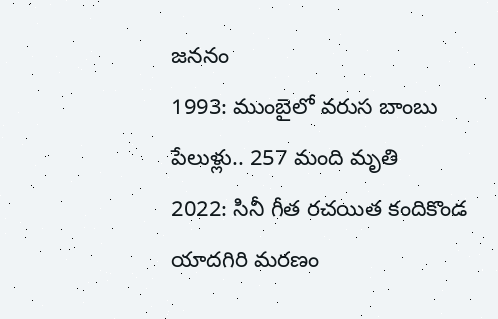జననం
1993: ముంబైలో వరుస బాంబు పేలుళ్లు.. 257 మంది మృతి
2022: సినీ గీత రచయిత కందికొండ యాదగిరి మరణం